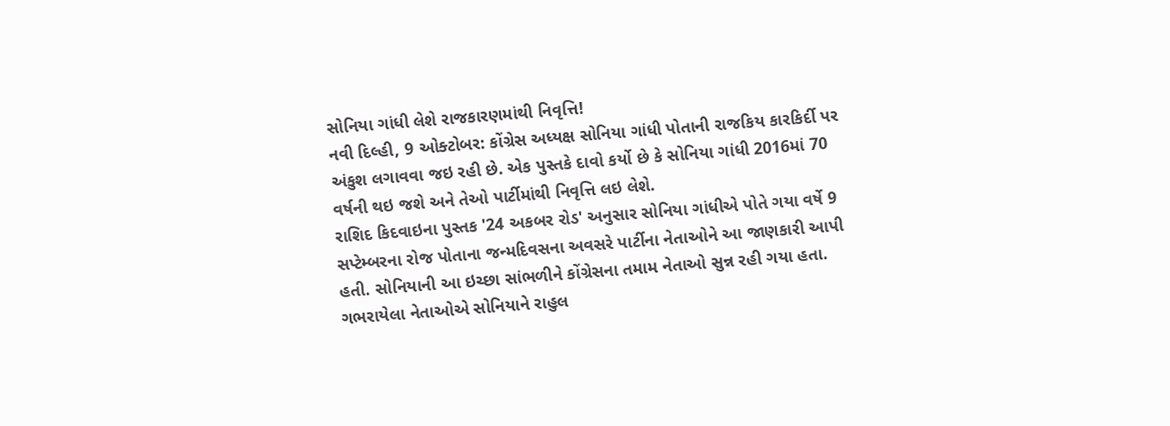સોનિયા ગાંધી લેશે રાજકારણમાંથી નિવૃત્તિ!
નવી દિલ્હી, 9 ઓક્ટોબર: કોંગ્રેસ અધ્યક્ષ સોનિયા ગાંધી પોતાની રાજકિય કારકિર્દી પર અંકુશ લગાવવા જઇ રહી છે. એક પુસ્તકે દાવો કર્યો છે કે સોનિયા ગાંધી 2016માં 70 વર્ષની થઇ જશે અને તેઓ પાર્ટીમાંથી નિવૃત્તિ લઇ લેશે.
રાશિદ કિદવાઇના પુસ્તક '24 અકબર રોડ' અનુસાર સોનિયા ગાંધીએ પોતે ગયા વર્ષે 9 સપ્ટેમ્બરના રોજ પોતાના જન્મદિવસના અવસરે પાર્ટીના નેતાઓને આ જાણકારી આપી હતી. સોનિયાની આ ઇચ્છા સાંભળીને કોંગ્રેસના તમામ નેતાઓ સુન્ન રહી ગયા હતા. ગભરાયેલા નેતાઓએ સોનિયાને રાહુલ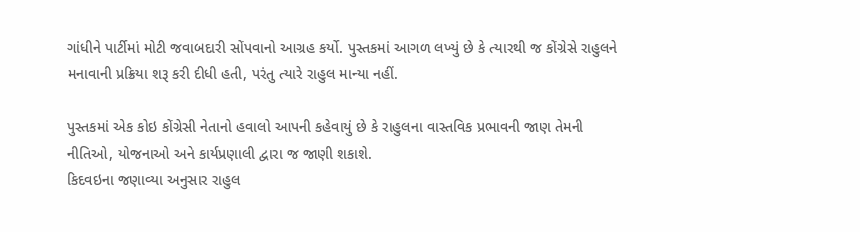ગાંધીને પાર્ટીમાં મોટી જવાબદારી સોંપવાનો આગ્રહ કર્યો. પુસ્તકમાં આગળ લખ્યું છે કે ત્યારથી જ કોંગ્રેસે રાહુલને મનાવાની પ્રક્રિયા શરૂ કરી દીધી હતી, પરંતુ ત્યારે રાહુલ માન્યા નહીં.

પુસ્તકમાં એક કોઇ કોંગ્રેસી નેતાનો હવાલો આપની કહેવાયું છે કે રાહુલના વાસ્તવિક પ્રભાવની જાણ તેમની નીતિઓ, યોજનાઓ અને કાર્યપ્રણાલી દ્વારા જ જાણી શકાશે.
કિદવઇના જણાવ્યા અનુસાર રાહુલ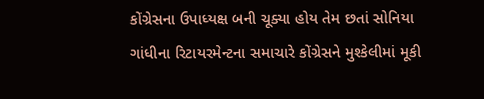કોંગ્રેસના ઉપાધ્યક્ષ બની ચૂક્યા હોય તેમ છતાં સોનિયા ગાંધીના રિટાયરમેન્ટના સમાચારે કોંગ્રેસને મુશ્કેલીમાં મૂકી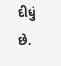દીધું છે.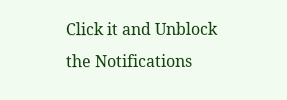Click it and Unblock the Notifications